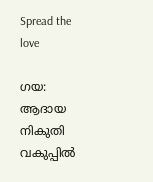Spread the love

ഗയ: ആദായ നികുതി വകുപ്പില്‍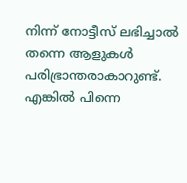നിന്ന് നോട്ടീസ് ലഭിച്ചാല്‍ തന്നെ ആളുകള്‍ പരിഭ്രാന്തരാകാറുണ്ട്. എങ്കില്‍ പിന്നെ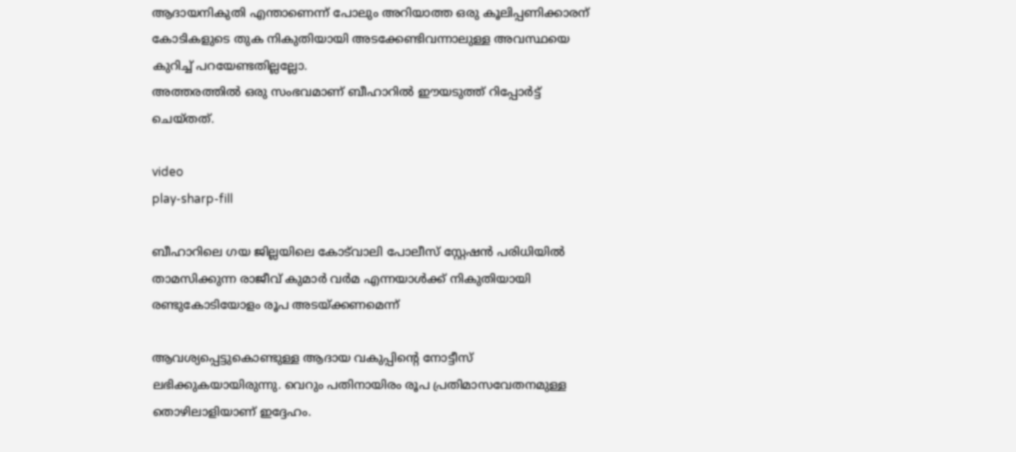ആദായനികുതി എന്താണെന്ന് പോലും അറിയാത്ത ഒരു കൂലിപ്പണിക്കാരന് കോടികളുടെ തുക നികുതിയായി അടക്കേണ്ടിവന്നാലുള്ള അവസ്ഥയെ കുറിച്ച്‌ പറയേണ്ടതില്ലല്ലോ.
അത്തരത്തില്‍ ഒരു സംഭവമാണ് ബീഹാറില്‍ ഈയടുത്ത് റിപ്പോര്‍ട്ട് ചെയ്തത്.

video
play-sharp-fill

ബീഹാറിലെ ഗയ ജില്ലയിലെ കോട്‌വാലി പോലീസ് സ്റ്റേഷൻ പരിധിയില്‍ താമസിക്കുന്ന രാജീവ് കുമാർ വർമ എന്നയാള്‍ക്ക് നികുതിയായി രണ്ടുകോടിയോളം രൂപ അടയ്ക്കണമെന്ന്

ആവശ്യപ്പെട്ടുകൊണ്ടുള്ള ആദായ വകുപ്പിന്റെ നോട്ടീസ് ലഭിക്കുകയായിരുന്നു. വെറും പതിനായിരം രൂപ പ്രതിമാസവേതനമുള്ള തൊഴിലാളിയാണ് ഇദ്ദേഹം.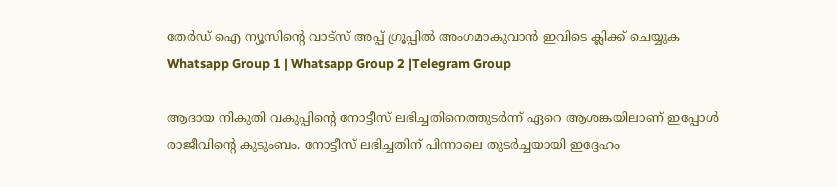തേർഡ് ഐ ന്യൂസിന്റെ വാട്സ് അപ്പ് ഗ്രൂപ്പിൽ അംഗമാകുവാൻ ഇവിടെ ക്ലിക്ക് ചെയ്യുക
Whatsapp Group 1 | Whatsapp Group 2 |Telegram Group

ആദായ നികുതി വകുപ്പിന്റെ നോട്ടീസ് ലഭിച്ചതിനെത്തുടര്‍ന്ന് ഏറെ ആശങ്കയിലാണ് ഇപ്പോള്‍ രാജീവിന്റെ കുടുംബം. നോട്ടീസ് ലഭിച്ചതിന് പിന്നാലെ തുടർച്ചയായി ഇദ്ദേഹം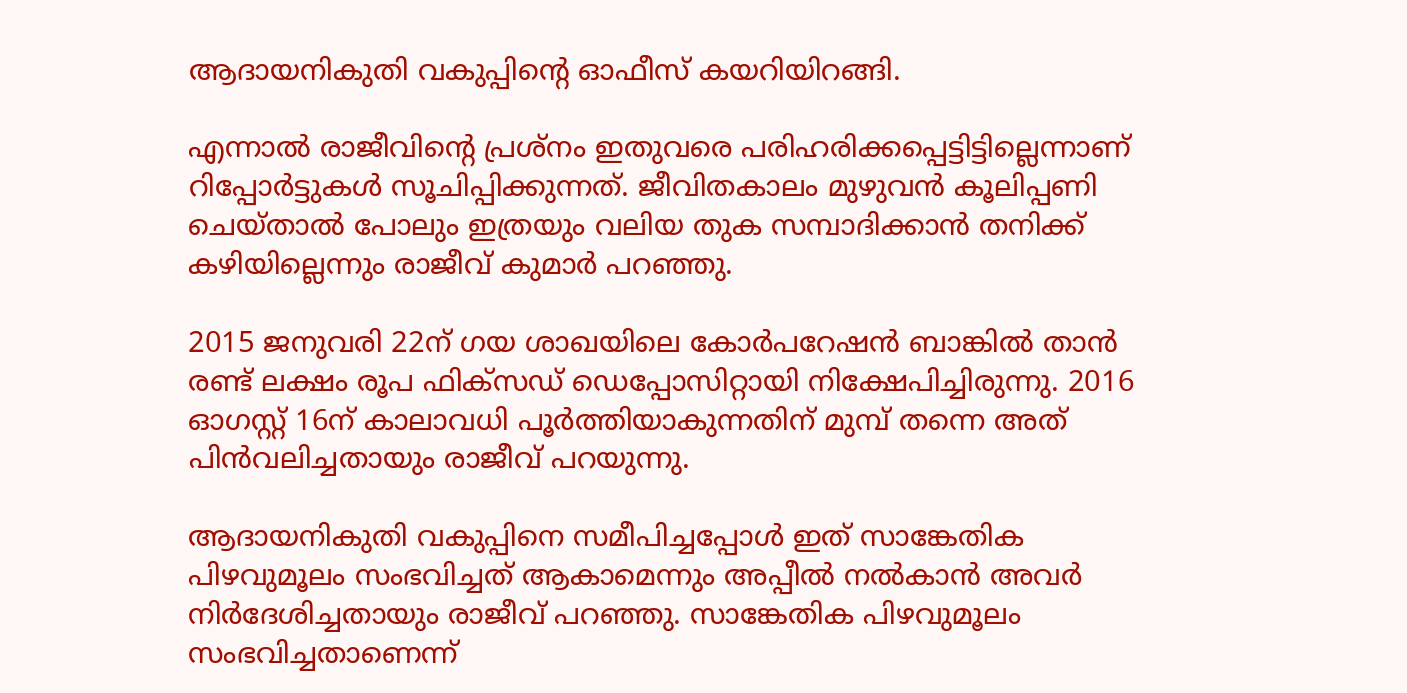ആദായനികുതി വകുപ്പിന്റെ ഓഫീസ് കയറിയിറങ്ങി.

എന്നാല്‍ രാജീവിന്റെ പ്രശ്‌നം ഇതുവരെ പരിഹരിക്കപ്പെട്ടിട്ടില്ലെന്നാണ് റിപ്പോര്‍ട്ടുകള്‍ സൂചിപ്പിക്കുന്നത്. ജീവിതകാലം മുഴുവൻ കൂലിപ്പണി ചെയ്താല്‍ പോലും ഇത്രയും വലിയ തുക സമ്പാദിക്കാൻ തനിക്ക് കഴിയില്ലെന്നും രാജീവ് കുമാർ പറഞ്ഞു.

2015 ജനുവരി 22ന് ഗയ ശാഖയിലെ കോർപറേഷൻ ബാങ്കില്‍ താന്‍ രണ്ട് ലക്ഷം രൂപ ഫിക്‌സഡ് ഡെപ്പോസിറ്റായി നിക്ഷേപിച്ചിരുന്നു. 2016 ഓഗസ്റ്റ് 16ന് കാലാവധി പൂർത്തിയാകുന്നതിന് മുമ്പ് തന്നെ അത് പിൻവലിച്ചതായും രാജീവ് പറയുന്നു.

ആദായനികുതി വകുപ്പിനെ സമീപിച്ചപ്പോള്‍ ഇത് സാങ്കേതിക പിഴവുമൂലം സംഭവിച്ചത് ആകാമെന്നും അപ്പീല്‍ നല്‍കാന്‍ അവര്‍ നിര്‍ദേശിച്ചതായും രാജീവ് പറഞ്ഞു. സാങ്കേതിക പിഴവുമൂലം സംഭവിച്ചതാണെന്ന്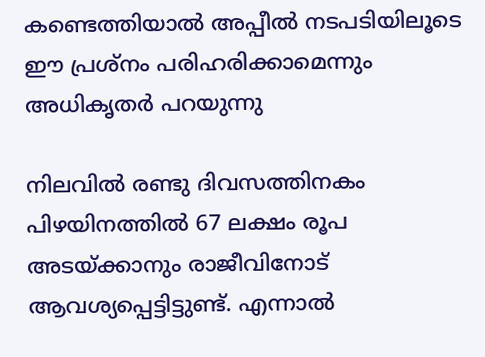കണ്ടെത്തിയാല്‍ അപ്പീല്‍ നടപടിയിലൂടെ ഈ പ്രശ്നം പരിഹരിക്കാമെന്നും അധികൃതർ പറയുന്നു

നിലവില്‍ രണ്ടു ദിവസത്തിനകം പിഴയിനത്തില്‍ 67 ലക്ഷം രൂപ അടയ്ക്കാനും രാജീവിനോട് ആവശ്യപ്പെട്ടിട്ടുണ്ട്. എന്നാല്‍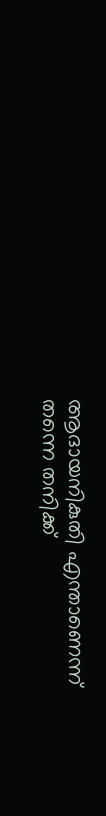ആദായനികുതി എന്താണെന്ന് തന്നെ തനിക്ക്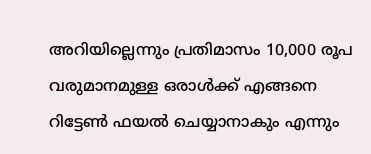അറിയില്ലെന്നും പ്രതിമാസം 10,000 രൂപ വരുമാനമുള്ള ഒരാള്‍ക്ക് എങ്ങനെ റിട്ടേണ്‍ ഫയല്‍ ചെയ്യാനാകും എന്നും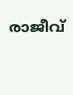രാജീവ്‌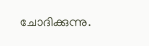ചോദിക്കുന്നു.